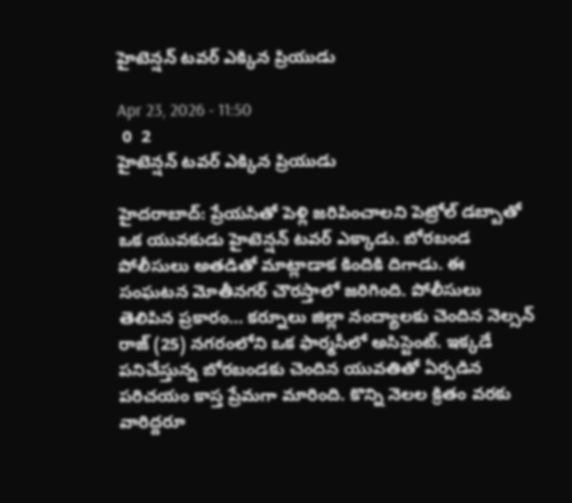హైటెన్షన్‌ టవర్‌ ఎక్కిన ప్రియుడు

Apr 23, 2026 - 11:50
 0  2
హైటెన్షన్‌ టవర్‌ ఎక్కిన ప్రియుడు

హైదరాబాద్: ప్రేయసితో పెళ్లి జరిపించాలని పెట్రోల్‌ డబ్బాతో ఒక యువకుడు హైటెన్షన్‌ టవర్‌ ఎక్కాడు. బోరబండ పోలీసులు అతడితో మాట్లాడాక కిందికి దిగాడు. ఈ సంఘటన మోతీనగర్‌ చౌరస్తాలో జరిగింది. పోలీసులు తెలిపిన ప్రకారం... కర్నూలు జిల్లా నంద్యాలకు చెందిన నెల్సన్‌ రాజ్‌ (25) నగరంలోని ఒక ఫార్మసీలో అసిస్టెంట్‌. ఇక్కడే పనిచేస్తున్న బోరబండకు చెందిన యువతితో ఏర్పడిన పరిచయం కాస్త ప్రేమగా మారింది. కొన్ని నెలల క్రితం వరకు వారిద్దరూ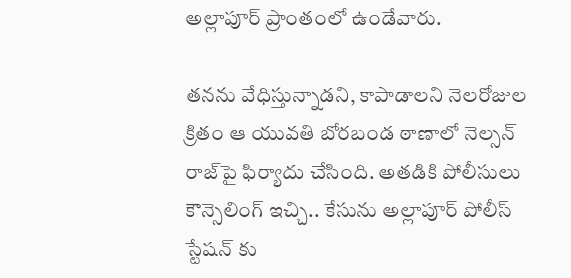అల్లాపూర్‌ ప్రాంతంలో ఉండేవారు.

తనను వేధిస్తున్నాడని, కాపాడాలని నెలరోజుల క్రితం ఆ యువతి బోరబండ ఠాణాలో నెల్సన్‌ రాజ్‌పై ఫిర్యాదు చేసింది. అతడికి పోలీసులు కౌన్సెలింగ్‌ ఇచ్చి.. కేసును అల్లాపూర్‌ పోలీస్‌ స్టేషన్‌ కు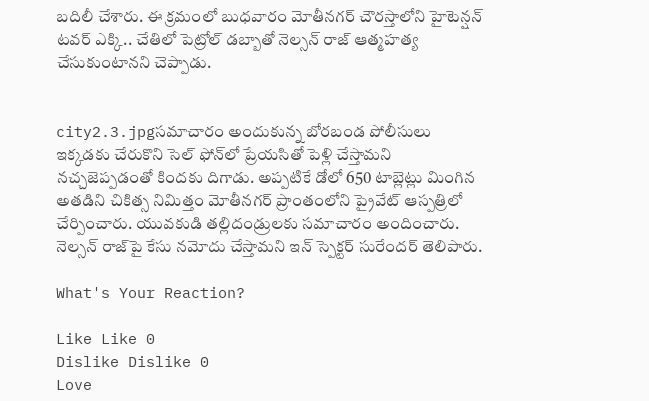బదిలీ చేశారు. ఈ క్రమంలో బుధవారం మోతీనగర్‌ చౌరస్తాలోని హైటెన్షన్‌ టవర్‌ ఎక్కి.. చేతిలో పెట్రోల్‌ డబ్బాతో నెల్సన్‌ రాజ్‌ ఆత్మహత్య చేసుకుంటానని చెప్పాడు.


city2.3.jpgసమాచారం అందుకున్న బోరబండ పోలీసులు ఇక్కడకు చేరుకొని సెల్‌ ఫోన్‌లో ప్రేయసితో పెళ్లి చేస్తామని నచ్చజెప్పడంతో కిందకు దిగాడు. అప్పటికే డోలో 650 టాబ్లెట్లు మింగిన అతడిని చికిత్స నిమిత్తం మోతీనగర్‌ ప్రాంతంలోని ప్రైవేట్‌ ఆస్పత్రిలో చేర్పించారు. యువకుడి తల్లిదండ్రులకు సమాచారం అందించారు. నెల్సన్‌ రాజ్‌పై కేసు నమోదు చేస్తామని ఇన్‌ స్పెక్టర్‌ సురేందర్‌ తెలిపారు.

What's Your Reaction?

Like Like 0
Dislike Dislike 0
Love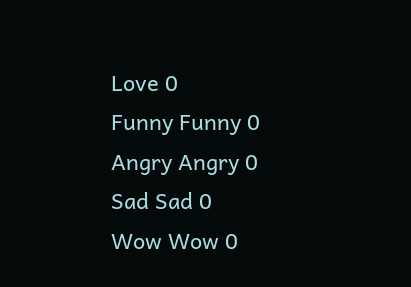Love 0
Funny Funny 0
Angry Angry 0
Sad Sad 0
Wow Wow 0